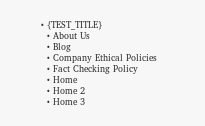• {TEST_TITLE}
  • About Us
  • Blog
  • Company Ethical Policies
  • Fact Checking Policy
  • Home
  • Home 2
  • Home 3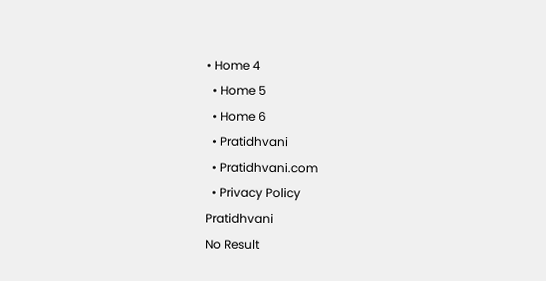• Home 4
  • Home 5
  • Home 6
  • Pratidhvani
  • Pratidhvani.com
  • Privacy Policy
Pratidhvani
No Result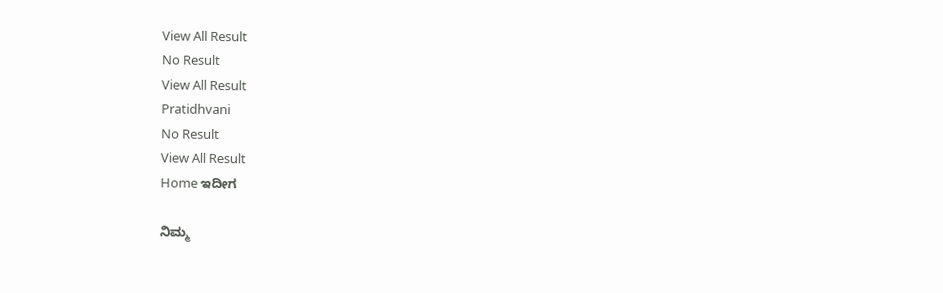View All Result
No Result
View All Result
Pratidhvani
No Result
View All Result
Home ಇದೀಗ

ನಿಮ್ಮ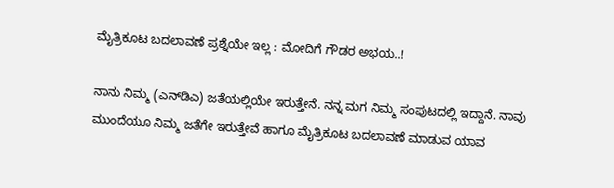ಮೈತ್ರಿಕೂಟ ಬದಲಾವಣೆ ಪ್ರಶ್ನೆಯೇ ಇಲ್ಲ : ಮೋದಿಗೆ ಗೌಡರ ಅಭಯ..!

ನಾನು ನಿಮ್ಮ (ಎನ್‌ಡಿಎ) ಜತೆಯಲ್ಲಿಯೇ ಇರುತ್ತೇನೆ. ನನ್ನ ಮಗ ನಿಮ್ಮ ಸಂಪುಟದಲ್ಲಿ ಇದ್ದಾನೆ. ನಾವು ಮುಂದೆಯೂ ನಿಮ್ಮ ಜತೆಗೇ ಇರುತ್ತೇವೆ ಹಾಗೂ ಮೈತ್ರಿಕೂಟ ಬದಲಾವಣೆ ಮಾಡುವ ಯಾವ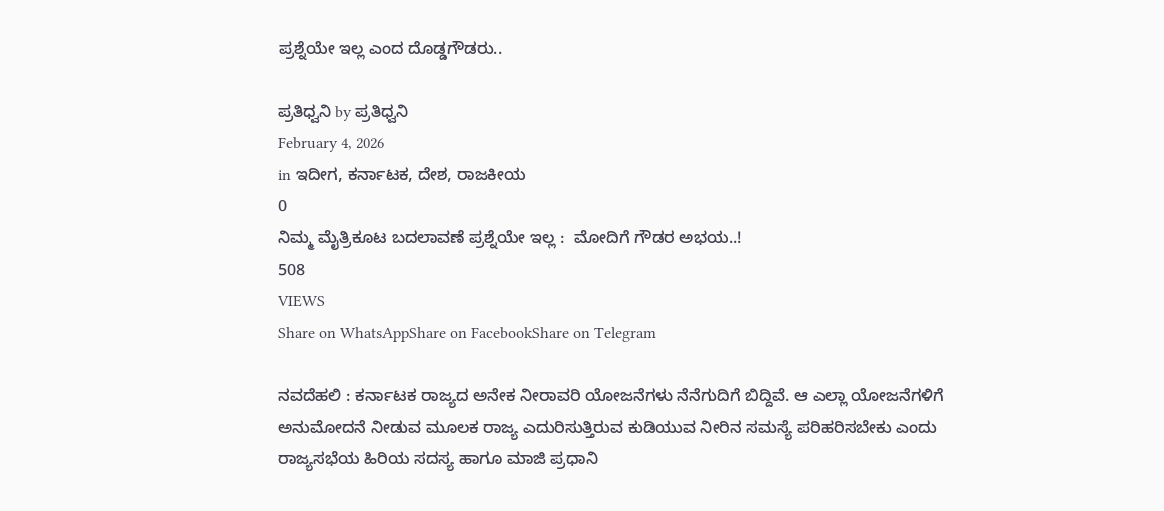ಪ್ರಶ್ನೆಯೇ ಇಲ್ಲ ಎಂದ ದೊಡ್ಡಗೌಡರು..

ಪ್ರತಿಧ್ವನಿ by ಪ್ರತಿಧ್ವನಿ
February 4, 2026
in ಇದೀಗ, ಕರ್ನಾಟಕ, ದೇಶ, ರಾಜಕೀಯ
0
ನಿಮ್ಮ ಮೈತ್ರಿಕೂಟ ಬದಲಾವಣೆ ಪ್ರಶ್ನೆಯೇ ಇಲ್ಲ :  ಮೋದಿಗೆ ಗೌಡರ ಅಭಯ..!
508
VIEWS
Share on WhatsAppShare on FacebookShare on Telegram

ನವದೆಹಲಿ : ಕರ್ನಾಟಕ ರಾಜ್ಯದ ಅನೇಕ ನೀರಾವರಿ ಯೋಜನೆಗಳು ನೆನೆಗುದಿಗೆ ಬಿದ್ದಿವೆ. ಆ ಎಲ್ಲಾ ಯೋಜನೆಗಳಿಗೆ ಅನುಮೋದನೆ ನೀಡುವ ಮೂಲಕ ರಾಜ್ಯ ಎದುರಿಸುತ್ತಿರುವ ಕುಡಿಯುವ ನೀರಿನ ಸಮಸ್ಯೆ ಪರಿಹರಿಸಬೇಕು ಎಂದು ರಾಜ್ಯಸಭೆಯ ಹಿರಿಯ ಸದಸ್ಯ ಹಾಗೂ ಮಾಜಿ ಪ್ರಧಾನಿ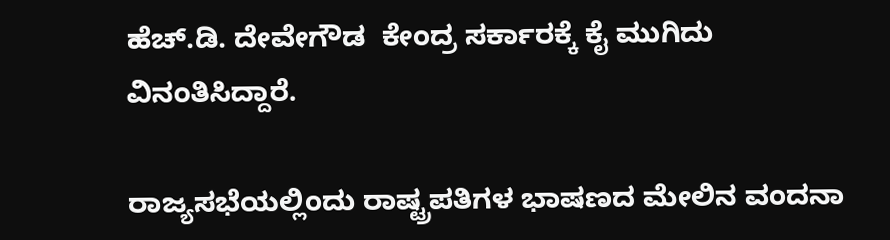ಹೆಚ್.ಡಿ. ದೇವೇಗೌಡ  ಕೇಂದ್ರ ಸರ್ಕಾರಕ್ಕೆ ಕೈ ಮುಗಿದು ವಿನಂತಿಸಿದ್ದಾರೆ.

ರಾಜ್ಯಸಭೆಯಲ್ಲಿಂದು ರಾಷ್ಟ್ರಪತಿಗಳ ಭಾಷಣದ ಮೇಲಿನ ವಂದನಾ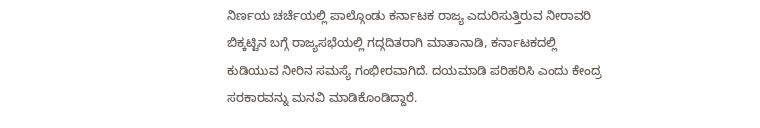ನಿರ್ಣಯ ಚರ್ಚೆಯಲ್ಲಿ ಪಾಲ್ಗೊಂಡು ಕರ್ನಾಟಕ ರಾಜ್ಯ ಎದುರಿಸುತ್ತಿರುವ ನೀರಾವರಿ ಬಿಕ್ಕಟ್ಟಿನ ಬಗ್ಗೆ ರಾಜ್ಯಸಭೆಯಲ್ಲಿ ಗದ್ಗದಿತರಾಗಿ ಮಾತಾನಾಡಿ, ಕರ್ನಾಟಕದಲ್ಲಿ ಕುಡಿಯುವ ನೀರಿನ ಸಮಸ್ಯೆ ಗಂಭೀರವಾಗಿದೆ. ದಯಮಾಡಿ ಪರಿಹರಿಸಿ ಎಂದು ಕೇಂದ್ರ ಸರಕಾರವನ್ನು ಮನವಿ ಮಾಡಿಕೊಂಡಿದ್ದಾರೆ.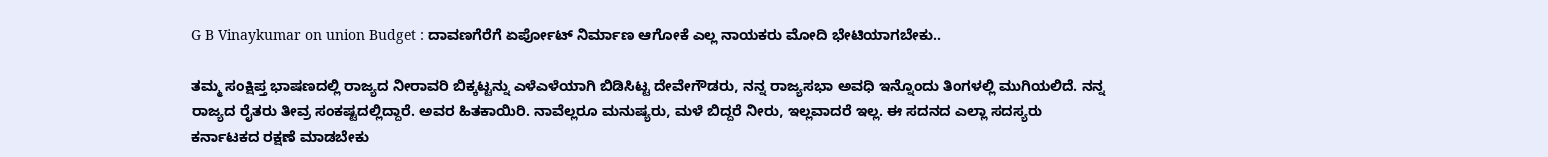G B Vinaykumar on union Budget : ದಾವಣಗೆರೆಗೆ ಏರ್ಪೋಟ್‌ ನಿರ್ಮಾಣ ಆಗೋಕೆ ಎಲ್ಲ ನಾಯಕರು ಮೋದಿ ಭೇಟಿಯಾಗಬೇಕು..

ತಮ್ಮ ಸಂಕ್ಷಿಪ್ತ ಭಾಷಣದಲ್ಲಿ ರಾಜ್ಯದ ನೀರಾವರಿ ಬಿಕ್ಕಟ್ಟನ್ನು ಎಳೆಎಳೆಯಾಗಿ ಬಿಡಿಸಿಟ್ಟ ದೇವೇಗೌಡರು, ನನ್ನ ರಾಜ್ಯಸಭಾ ಅವಧಿ ಇನ್ನೊಂದು ತಿಂಗಳಲ್ಲಿ ಮುಗಿಯಲಿದೆ. ನನ್ನ ರಾಜ್ಯದ ರೈತರು ತೀವ್ರ ಸಂಕಷ್ಟದಲ್ಲಿದ್ದಾರೆ. ಅವರ ಹಿತಕಾಯಿರಿ. ನಾವೆಲ್ಲರೂ ಮನುಷ್ಯರು, ಮಳೆ ಬಿದ್ದರೆ ನೀರು, ಇಲ್ಲವಾದರೆ ಇಲ್ಲ. ಈ ಸದನದ ಎಲ್ಲಾ ಸದಸ್ಯರು ಕರ್ನಾಟಕದ ರಕ್ಷಣೆ ಮಾಡಬೇಕು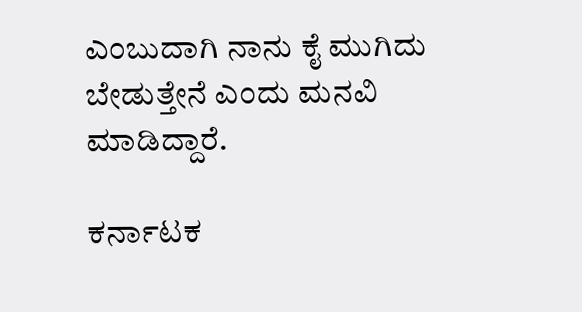ಎಂಬುದಾಗಿ ನಾನು ಕೈ ಮುಗಿದು ಬೇಡುತ್ತೇನೆ ಎಂದು ಮನವಿ ಮಾಡಿದ್ದಾರೆ.

ಕರ್ನಾಟಕ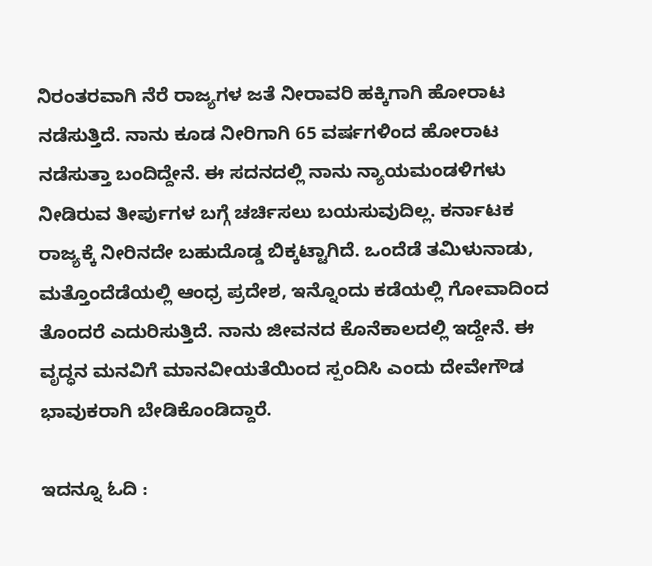ನಿರಂತರವಾಗಿ ನೆರೆ ರಾಜ್ಯಗಳ ಜತೆ ನೀರಾವರಿ ಹಕ್ಕಿಗಾಗಿ ಹೋರಾಟ ನಡೆಸುತ್ತಿದೆ. ನಾನು ಕೂಡ ನೀರಿಗಾಗಿ 65 ವರ್ಷಗಳಿಂದ ಹೋರಾಟ ನಡೆಸುತ್ತಾ ಬಂದಿದ್ದೇನೆ. ಈ ಸದನದಲ್ಲಿ ನಾನು ನ್ಯಾಯಮಂಡಳಿಗಳು ನೀಡಿರುವ ತೀರ್ಪುಗಳ ಬಗ್ಗೆ ಚರ್ಚಿಸಲು ಬಯಸುವುದಿಲ್ಲ. ಕರ್ನಾಟಕ ರಾಜ್ಯಕ್ಕೆ ನೀರಿನದೇ ಬಹುದೊಡ್ಡ ಬಿಕ್ಕಟ್ಟಾಗಿದೆ. ಒಂದೆಡೆ ತಮಿಳುನಾಡು, ಮತ್ತೊಂದೆಡೆಯಲ್ಲಿ ಆಂಧ್ರ ಪ್ರದೇಶ, ಇನ್ನೊಂದು ಕಡೆಯಲ್ಲಿ ಗೋವಾದಿಂದ ತೊಂದರೆ ಎದುರಿಸುತ್ತಿದೆ. ನಾನು ಜೀವನದ ಕೊನೆಕಾಲದಲ್ಲಿ ಇದ್ದೇನೆ. ಈ ವೃದ್ಧನ ಮನವಿಗೆ ಮಾನವೀಯತೆಯಿಂದ ಸ್ಪಂದಿಸಿ ಎಂದು ದೇವೇಗೌಡ ಭಾವುಕರಾಗಿ ಬೇಡಿಕೊಂಡಿದ್ದಾರೆ.

ಇದನ್ನೂ ಓದಿ :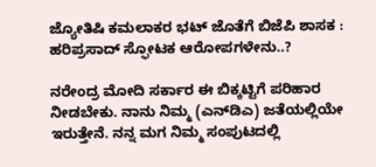ಜ್ಯೋತಿಷಿ ಕಮಲಾಕರ ಭಟ್‌ ಜೊತೆಗೆ ಬಿಜೆಪಿ ಶಾಸಕ : ಹರಿಪ್ರಸಾದ್ ಸ್ಫೋಟಕ ಆರೋಪಗಳೇನು..?

ನರೇಂದ್ರ ಮೋದಿ ಸರ್ಕಾರ ಈ ಬಿಕ್ಕಟ್ಟಿಗೆ ಪರಿಹಾರ ನೀಡಬೇಕು. ನಾನು ನಿಮ್ಮ (ಎನ್‌ಡಿಎ) ಜತೆಯಲ್ಲಿಯೇ ಇರುತ್ತೇನೆ. ನನ್ನ ಮಗ ನಿಮ್ಮ ಸಂಪುಟದಲ್ಲಿ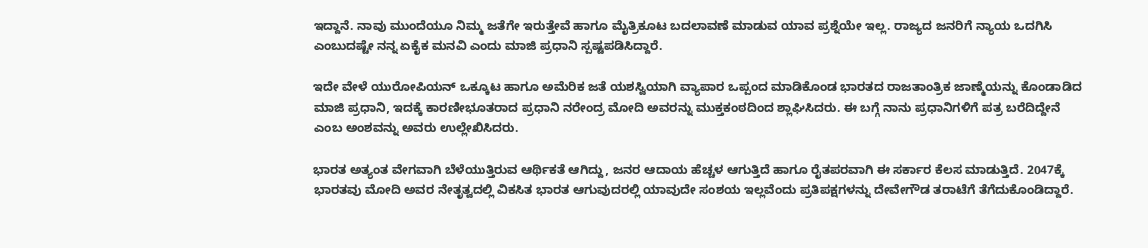ಇದ್ದಾನೆ. ನಾವು ಮುಂದೆಯೂ ನಿಮ್ಮ ಜತೆಗೇ ಇರುತ್ತೇವೆ ಹಾಗೂ ಮೈತ್ರಿಕೂಟ ಬದಲಾವಣೆ ಮಾಡುವ ಯಾವ ಪ್ರಶ್ನೆಯೇ ಇಲ್ಲ. ರಾಜ್ಯದ ಜನರಿಗೆ ನ್ಯಾಯ ಒದಗಿಸಿ ಎಂಬುದಷ್ಟೇ ನನ್ನ ಏಕೈಕ ಮನವಿ ಎಂದು ಮಾಜಿ ಪ್ರಧಾನಿ ಸ್ಪಷ್ಟಪಡಿಸಿದ್ದಾರೆ.

ಇದೇ ವೇಳೆ ಯುರೋಪಿಯನ್ ಒಕ್ಕೂಟ ಹಾಗೂ ಅಮೆರಿಕ ಜತೆ ಯಶಸ್ವಿಯಾಗಿ ವ್ಯಾಪಾರ ಒಪ್ಪಂದ ಮಾಡಿಕೊಂಡ ಭಾರತದ ರಾಜತಾಂತ್ರಿಕ ಜಾಣ್ಮೆಯನ್ನು ಕೊಂಡಾಡಿದ ಮಾಜಿ ಪ್ರಧಾನಿ, ಇದಕ್ಕೆ ಕಾರಣೀಭೂತರಾದ ಪ್ರಧಾನಿ ನರೇಂದ್ರ ಮೋದಿ ಅವರನ್ನು ಮುಕ್ತಕಂಠದಿಂದ ಶ್ಲಾಘಿಸಿದರು. ಈ ಬಗ್ಗೆ ನಾನು ಪ್ರಧಾನಿಗಳಿಗೆ ಪತ್ರ ಬರೆದಿದ್ದೇನೆ ಎಂಬ ಅಂಶವನ್ನು ಅವರು ಉಲ್ಲೇಖಿಸಿದರು.

ಭಾರತ ಅತ್ಯಂತ ವೇಗವಾಗಿ ಬೆಳೆಯುತ್ತಿರುವ ಆರ್ಥಿಕತೆ ಆಗಿದ್ದು, ಜನರ ಆದಾಯ ಹೆಚ್ಚಳ ಆಗುತ್ತಿದೆ ಹಾಗೂ ರೈತಪರವಾಗಿ ಈ ಸರ್ಕಾರ ಕೆಲಸ ಮಾಡುತ್ತಿದೆ. 2047ಕ್ಕೆ ಭಾರತವು ಮೋದಿ ಅವರ ನೇತೃತ್ವದಲ್ಲಿ ವಿಕಸಿತ ಭಾರತ ಆಗುವುದರಲ್ಲಿ ಯಾವುದೇ ಸಂಶಯ ಇಲ್ಲವೆಂದು ಪ್ರತಿಪಕ್ಷಗಳನ್ನು ದೇವೇಗೌಡ ತರಾಟೆಗೆ ತೆಗೆದುಕೊಂಡಿದ್ದಾರೆ.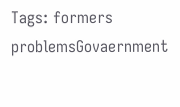Tags: formers problemsGovaernment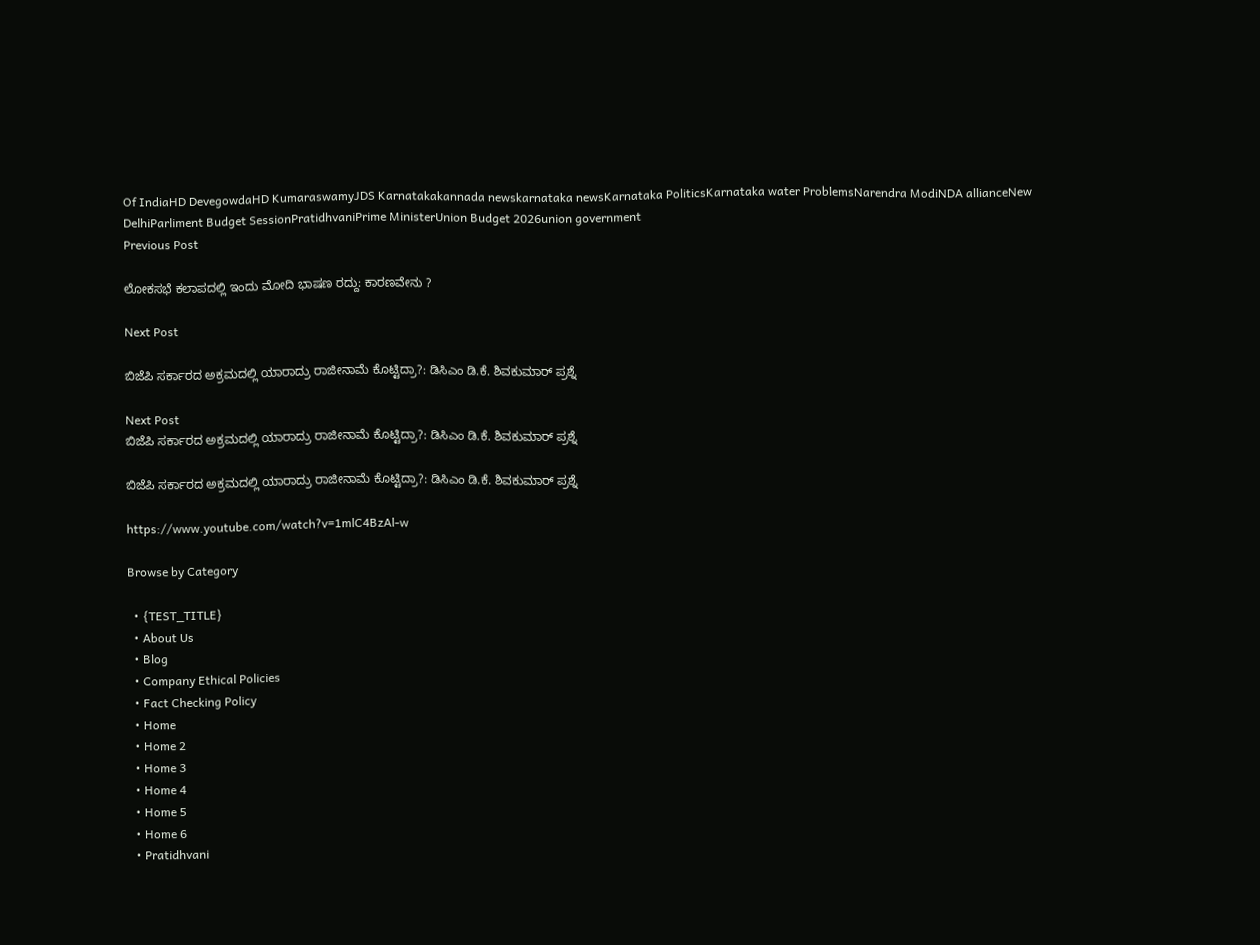Of IndiaHD DevegowdaHD KumaraswamyJDS Karnatakakannada newskarnataka newsKarnataka PoliticsKarnataka water ProblemsNarendra ModiNDA allianceNew DelhiParliment Budget SessionPratidhvaniPrime MinisterUnion Budget 2026union government
Previous Post

ಲೋಕಸಭೆ ಕಲಾಪದಲ್ಲಿ ಇಂದು ಮೋದಿ ಭಾಷಣ ರದ್ದು: ಕಾರಣವೇನು ?

Next Post

ಬಿಜೆಪಿ ಸರ್ಕಾರದ ಅಕ್ರಮದಲ್ಲಿ ಯಾರಾದ್ರು ರಾಜೀನಾಮೆ ಕೊಟ್ಟಿದ್ರಾ?: ಡಿಸಿಎಂ ಡಿ.ಕೆ. ಶಿವಕುಮಾರ್ ಪ್ರಶ್ನೆ

Next Post
ಬಿಜೆಪಿ ಸರ್ಕಾರದ ಅಕ್ರಮದಲ್ಲಿ ಯಾರಾದ್ರು ರಾಜೀನಾಮೆ ಕೊಟ್ಟಿದ್ರಾ?: ಡಿಸಿಎಂ ಡಿ.ಕೆ. ಶಿವಕುಮಾರ್ ಪ್ರಶ್ನೆ

ಬಿಜೆಪಿ ಸರ್ಕಾರದ ಅಕ್ರಮದಲ್ಲಿ ಯಾರಾದ್ರು ರಾಜೀನಾಮೆ ಕೊಟ್ಟಿದ್ರಾ?: ಡಿಸಿಎಂ ಡಿ.ಕೆ. ಶಿವಕುಮಾರ್ ಪ್ರಶ್ನೆ

https://www.youtube.com/watch?v=1mlC4BzAl-w

Browse by Category

  • {TEST_TITLE}
  • About Us
  • Blog
  • Company Ethical Policies
  • Fact Checking Policy
  • Home
  • Home 2
  • Home 3
  • Home 4
  • Home 5
  • Home 6
  • Pratidhvani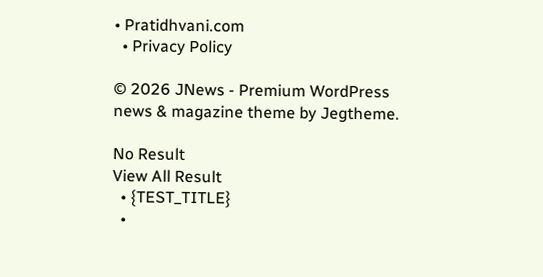• Pratidhvani.com
  • Privacy Policy

© 2026 JNews - Premium WordPress news & magazine theme by Jegtheme.

No Result
View All Result
  • {TEST_TITLE}
  •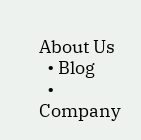About Us
  • Blog
  • Company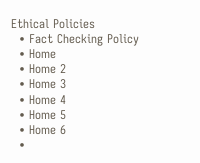Ethical Policies
  • Fact Checking Policy
  • Home
  • Home 2
  • Home 3
  • Home 4
  • Home 5
  • Home 6
  •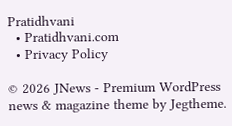Pratidhvani
  • Pratidhvani.com
  • Privacy Policy

© 2026 JNews - Premium WordPress news & magazine theme by Jegtheme.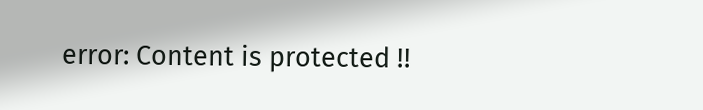error: Content is protected !!